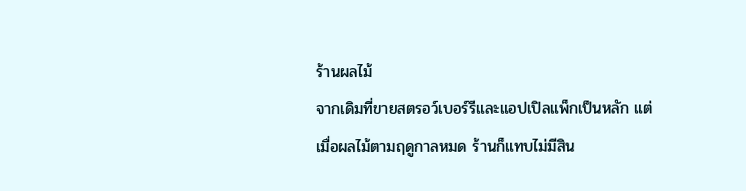ร้านผลไม้
จากเดิมที่ขายสตรอว์เบอร์รีและแอปเปิลแพ็กเป็นหลัก แต่เมื่อผลไม้ตามฤดูกาลหมด ร้านก็แทบไม่มีสิน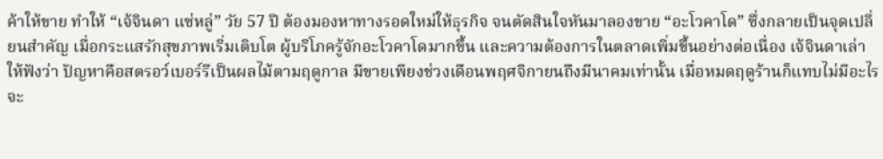ค้าให้ขาย ทำให้ “เจ้จินดา แซ่หลู่” วัย 57 ปี ต้องมองหาทางรอดใหม่ให้ธุรกิจ จนตัดสินใจหันมาลองขาย “อะโวคาโด” ซึ่งกลายเป็นจุดเปลี่ยนสำคัญ เมื่อกระแสรักสุขภาพเริ่มเติบโต ผู้บริโภครู้จักอะโวคาโดมากขึ้น และความต้องการในตลาดเพิ่มขึ้นอย่างต่อเนื่อง เจ้จินดาเล่าให้ฟังว่า ปัญหาคือสตรอว์เบอร์รีเป็นผลไม้ตามฤดูกาล มีขายเพียงช่วงเดือนพฤศจิกายนถึงมีนาคมเท่านั้น เมื่อหมดฤดูร้านก็แทบไม่มีอะไรจะ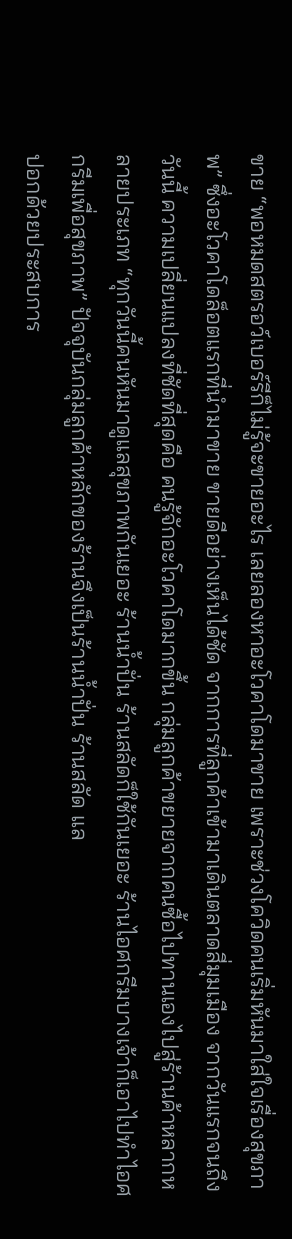ขาย “พอหมดสตรอว์เบอร์รีก็ไม่รู้จะขายอะไร เลยลองหาอะโวคาโดมาขาย เพราะช่วงโควิดคนเริ่มหันมาใส่ใจเรื่องสุขภาพ” ซึ่งอะโวคาโดล็อตแรกที่นำมาขาย ขายดีอย่างเห็นได้ชัด จากการที่ลูกค้าเข้ามาเดินตลาดสี่มุมเมือง จากวันแรกจนถึงวันนี้ ความเปลี่ยนแปลงที่ชัดที่สุดคือ คนรู้จักอะโวคาโดมากขึ้น กลุ่มลูกค้าขยายจากคนซื้อไปทานเองไปสู่ร้านค้าหลากหลายประเภท “ทุกวันนี้คนหันมาดูแลสุขภาพกันเยอะ ร้านน้ำปั่น ร้านสลัดก็ใช้กันเยอะ ร้านไอศกรีมบางเจ้าก็เอาไปทำไอศกรีมเพื่อสุขภาพ” ปัจจุบันกลุ่มลูกค้าหลักของร้านจึงเป็นร้านน้ำปั่น ร้านสลัด แล
ปอกด้วยประสบการ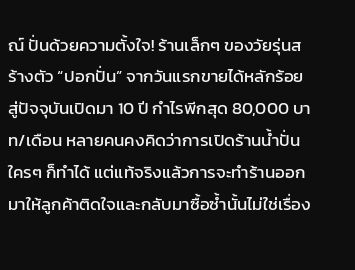ณ์ ปั่นด้วยความตั้งใจ! ร้านเล็กๆ ของวัยรุ่นสร้างตัว “ปอกปั่น” จากวันแรกขายได้หลักร้อย สู่ปัจจุบันเปิดมา 10 ปี กำไรพีกสุด 80,000 บาท/เดือน หลายคนคงคิดว่าการเปิดร้านน้ำปั่นใครๆ ก็ทำได้ แต่แท้จริงแล้วการจะทำร้านออกมาให้ลูกค้าติดใจและกลับมาซื้อซ้ำนั้นไม่ใช่เรื่อง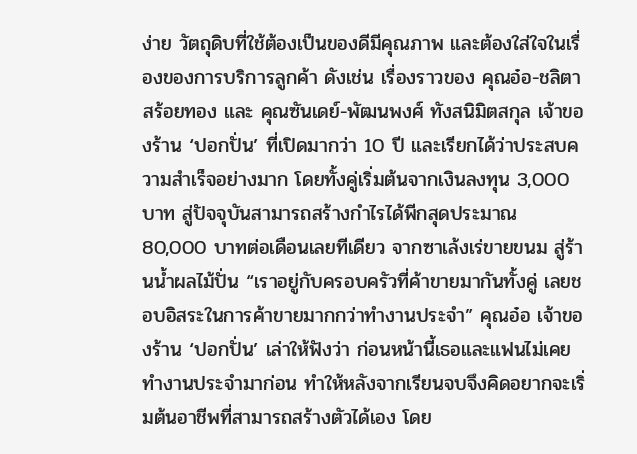ง่าย วัตถุดิบที่ใช้ต้องเป็นของดีมีคุณภาพ และต้องใส่ใจในเรื่องของการบริการลูกค้า ดังเช่น เรื่องราวของ คุณอ๋อ-ชลิตา สร้อยทอง และ คุณซันเดย์-พัฒนพงศ์ ทังสนิมิตสกุล เจ้าของร้าน ‘ปอกปั่น’ ที่เปิดมากว่า 10 ปี และเรียกได้ว่าประสบความสำเร็จอย่างมาก โดยทั้งคู่เริ่มต้นจากเงินลงทุน 3,000 บาท สู่ปัจจุบันสามารถสร้างกำไรได้พีกสุดประมาณ 80,000 บาทต่อเดือนเลยทีเดียว จากซาเล้งเร่ขายขนม สู่ร้านน้ำผลไม้ปั่น “เราอยู่กับครอบครัวที่ค้าขายมากันทั้งคู่ เลยชอบอิสระในการค้าขายมากกว่าทำงานประจำ” คุณอ๋อ เจ้าของร้าน ‘ปอกปั่น’ เล่าให้ฟังว่า ก่อนหน้านี้เธอและแฟนไม่เคยทำงานประจำมาก่อน ทำให้หลังจากเรียนจบจึงคิดอยากจะเริ่มต้นอาชีพที่สามารถสร้างตัวได้เอง โดย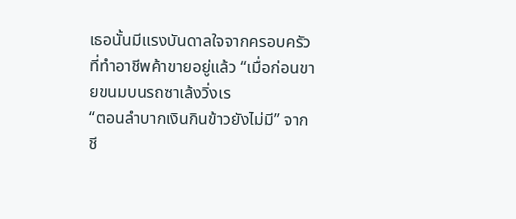เธอนั้นมีแรงบันดาลใจจากครอบครัวที่ทำอาชีพค้าขายอยู่แล้ว “เมื่อก่อนขายขนมบนรถซาเล้งวิ่งเร
“ตอนลำบากเงินกินข้าวยังไม่มี” จากชี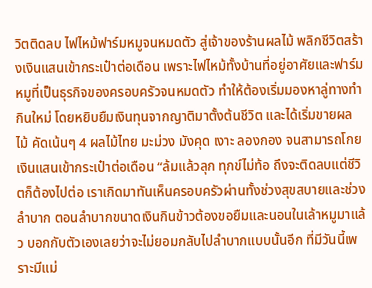วิตติดลบ ไฟไหม้ฟาร์มหมูจนหมดตัว สู่เจ้าของร้านผลไม้ พลิกชีวิตสร้างเงินแสนเข้ากระเป๋าต่อเดือน เพราะไฟไหม้ทั้งบ้านที่อยู่อาศัยและฟาร์มหมูที่เป็นธุรกิจของครอบครัวจนหมดตัว ทำให้ต้องเริ่มมองหาลู่ทางทำกินใหม่ โดยหยิบยืมเงินทุนจากญาติมาตั้งต้นชีวิต และได้เริ่มขายผลไม้ คัดเน้นๆ 4 ผลไม้ไทย มะม่วง มังคุด เงาะ ลองกอง จนสามารถโกยเงินแสนเข้ากระเป๋าต่อเดือน “ล้มแล้วลุก ทุกข์ไม่ท้อ ถึงจะติดลบแต่ชีวิตก็ต้องไปต่อ เราเกิดมาทันเห็นครอบครัวผ่านทั้งช่วงสุขสบายและช่วงลำบาก ตอนลำบากขนาดเงินกินข้าวต้องขอยืมและนอนในเล้าหมูมาแล้ว บอกกับตัวเองเลยว่าจะไม่ยอมกลับไปลำบากแบบนั้นอีก ที่มีวันนี้เพราะมีแม่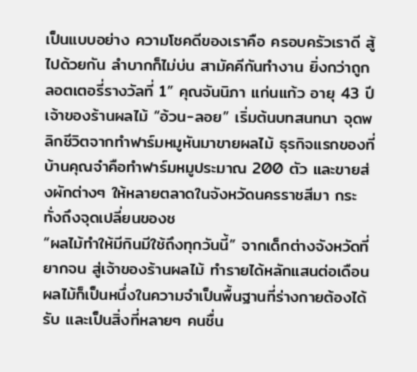เป็นแบบอย่าง ความโชคดีของเราคือ ครอบครัวเราดี สู้ไปด้วยกัน ลำบากก็ไม่บ่น สามัคคีกันทำงาน ยิ่งกว่าถูกลอตเตอรี่รางวัลที่ 1” คุณจันนิภา แก่นแก้ว อายุ 43 ปี เจ้าของร้านผลไม้ “อ้วน-ลอย” เริ่มต้นบทสนทนา จุดพลิกชีวิตจากทำฟาร์มหมูหันมาขายผลไม้ ธุรกิจแรกของที่บ้านคุณจ๋าคือทำฟาร์มหมูประมาณ 200 ตัว และขายส่งผักต่างๆ ให้หลายตลาดในจังหวัดนครราชสีมา กระทั่งถึงจุดเปลี่ยนของช
“ผลไม้ทำให้มีกินมีใช้ถึงทุกวันนี้” จากเด็กต่างจังหวัดที่ยากจน สู่เจ้าของร้านผลไม้ ทำรายได้หลักแสนต่อเดือน ผลไม้ก็เป็นหนึ่งในความจำเป็นพื้นฐานที่ร่างกายต้องได้รับ และเป็นสิ่งที่หลายๆ คนชื่น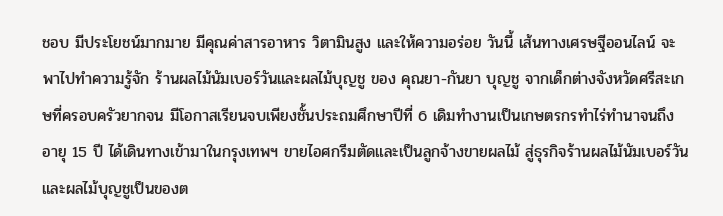ชอบ มีประโยชน์มากมาย มีคุณค่าสารอาหาร วิตามินสูง และให้ความอร่อย วันนี้ เส้นทางเศรษฐีออนไลน์ จะพาไปทำความรู้จัก ร้านผลไม้นัมเบอร์วันและผลไม้บุญชู ของ คุณยา-กันยา บุญชู จากเด็กต่างจังหวัดศรีสะเกษที่ครอบครัวยากจน มีโอกาสเรียนจบเพียงชั้นประถมศึกษาปีที่ 6 เดิมทำงานเป็นเกษตรกรทำไร่ทำนาจนถึงอายุ 15 ปี ได้เดินทางเข้ามาในกรุงเทพฯ ขายไอศกรีมตัดและเป็นลูกจ้างขายผลไม้ สู่ธุรกิจร้านผลไม้นัมเบอร์วันและผลไม้บุญชูเป็นของต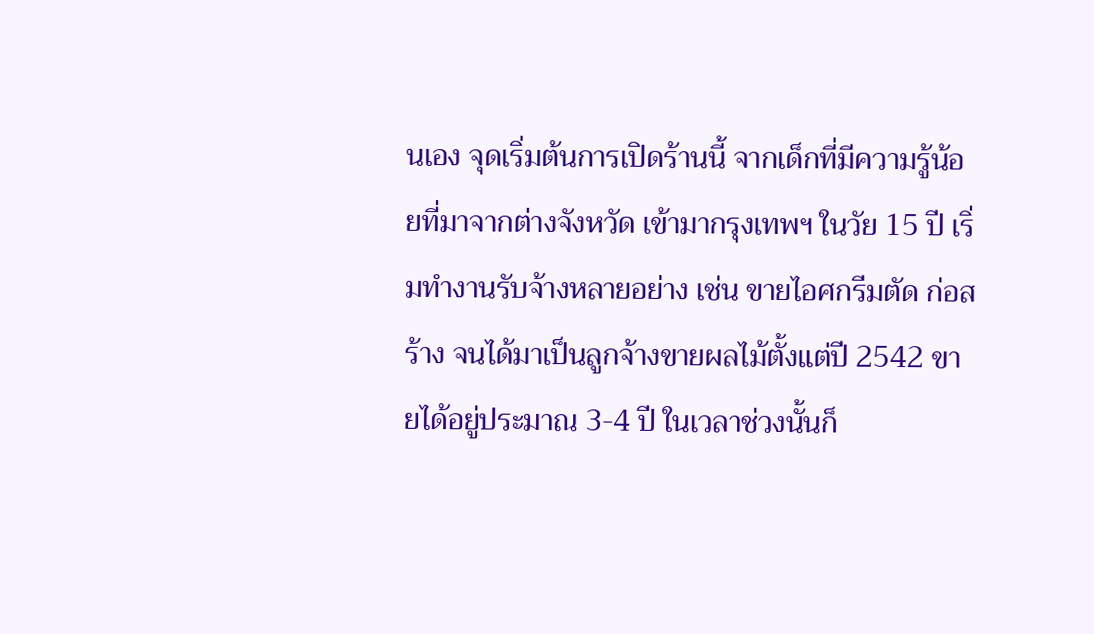นเอง จุดเริ่มต้นการเปิดร้านนี้ จากเด็กที่มีความรู้น้อยที่มาจากต่างจังหวัด เข้ามากรุงเทพฯ ในวัย 15 ปี เริ่มทำงานรับจ้างหลายอย่าง เช่น ขายไอศกรีมตัด ก่อสร้าง จนได้มาเป็นลูกจ้างขายผลไม้ตั้งแต่ปี 2542 ขายได้อยู่ประมาณ 3-4 ปี ในเวลาช่วงนั้นก็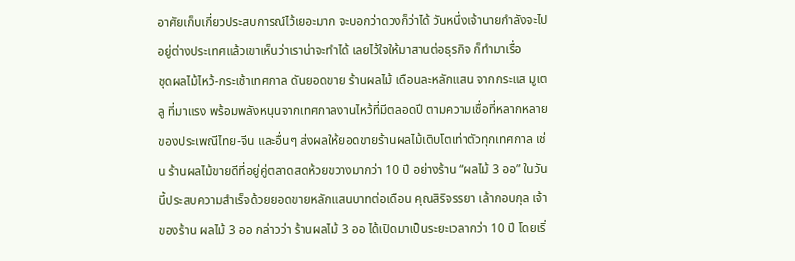อาศัยเก็บเกี่ยวประสบการณ์ไว้เยอะมาก จะบอกว่าดวงก็ว่าได้ วันหนึ่งเจ้านายกำลังจะไปอยู่ต่างประเทศแล้วเขาเห็นว่าเราน่าจะทำได้ เลยไว้ใจให้มาสานต่อธุรกิจ ก็ทำมาเรื่อ
ชุดผลไม้ไหว้-กระเช้าเทศกาล ดันยอดขาย ร้านผลไม้ เดือนละหลักแสน จากกระแส มูเตลู ที่มาแรง พร้อมพลังหนุนจากเทศกาลงานไหว้ที่มีตลอดปี ตามความเชื่อที่หลากหลายของประเพณีไทย-จีน และอื่นๆ ส่งผลให้ยอดขายร้านผลไม้เติบโตเท่าตัวทุกเทศกาล เช่น ร้านผลไม้ขายดีที่อยู่คู่ตลาดสดห้วยขวางมากว่า 10 ปี อย่างร้าน “ผลไม้ 3 ออ” ในวันนี้ประสบความสำเร็จด้วยยอดขายหลักแสนบาทต่อเดือน คุณสิริจรรยา เล้ากอบกุล เจ้าของร้าน ผลไม้ 3 ออ กล่าวว่า ร้านผลไม้ 3 ออ ได้เปิดมาเป็นระยะเวลากว่า 10 ปี โดยเริ่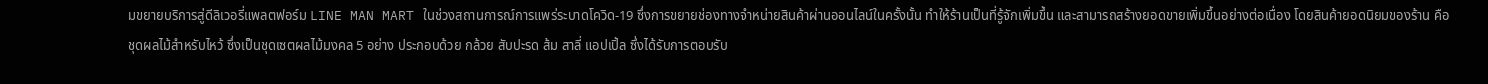มขยายบริการสู่ดีลิเวอรี่แพลตฟอร์ม LINE MAN MART ในช่วงสถานการณ์การแพร่ระบาดโควิด-19 ซึ่งการขยายช่องทางจำหน่ายสินค้าผ่านออนไลน์ในครั้งนั้น ทำให้ร้านเป็นที่รู้จักเพิ่มขึ้น และสามารถสร้างยอดขายเพิ่มขึ้นอย่างต่อเนื่อง โดยสินค้ายอดนิยมของร้าน คือ ชุดผลไม้สำหรับไหว้ ซึ่งเป็นชุดเซตผลไม้มงคล 5 อย่าง ประกอบด้วย กล้วย สับปะรด ส้ม สาลี่ แอปเปิ้ล ซึ่งได้รับการตอบรับ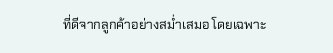ที่ดีจากลูกค้าอย่างสม่ำเสมอ โดยเฉพาะ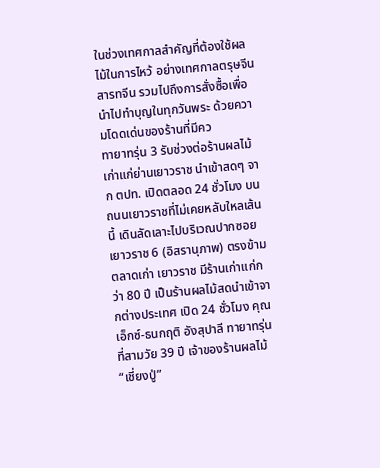ในช่วงเทศกาลสำคัญที่ต้องใช้ผลไม้ในการไหว้ อย่างเทศกาลตรุษจีน สารทจีน รวมไปถึงการสั่งซื้อเพื่อนำไปทำบุญในทุกวันพระ ด้วยความโดดเด่นของร้านที่มีคว
ทายาทรุ่น 3 รับช่วงต่อร้านผลไม้เก่าแก่ย่านเยาวราช นำเข้าสดๆ จาก ตปท. เปิดตลอด 24 ชั่วโมง บนถนนเยาวราชที่ไม่เคยหลับใหลเส้นนี้ เดินลัดเลาะไปบริเวณปากซอยเยาวราช 6 (อิสรานุภาพ) ตรงข้ามตลาดเก่า เยาวราช มีร้านเก่าแก่กว่า 80 ปี เป็นร้านผลไม้สดนำเข้าจากต่างประเทศ เปิด 24 ชั่วโมง คุณเอ็กซ์-ธนกฤติ อังสุปาลี ทายาทรุ่นที่สามวัย 39 ปี เจ้าของร้านผลไม้ “เชี่ยงปู่”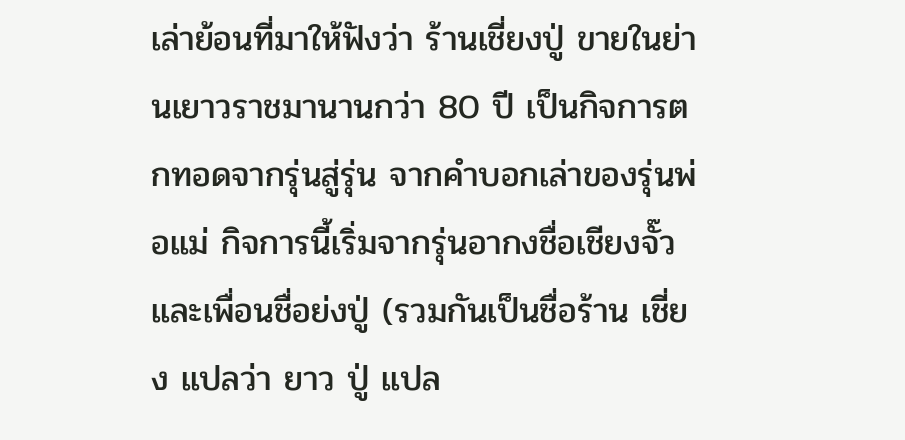เล่าย้อนที่มาให้ฟังว่า ร้านเชี่ยงปู่ ขายในย่านเยาวราชมานานกว่า 80 ปี เป็นกิจการตกทอดจากรุ่นสู่รุ่น จากคำบอกเล่าของรุ่นพ่อแม่ กิจการนี้เริ่มจากรุ่นอากงชื่อเชียงจั๊วและเพื่อนชื่อย่งปู่ (รวมกันเป็นชื่อร้าน เชี่ยง แปลว่า ยาว ปู่ แปล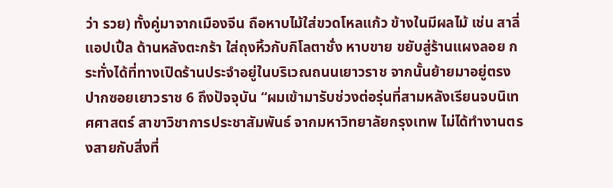ว่า รวย) ทั้งคู่มาจากเมืองจีน ถือหาบไม้ใส่ขวดโหลแก้ว ข้างในมีผลไม้ เช่น สาลี่ แอปเปิ้ล ด้านหลังตะกร้า ใส่ถุงหิ้วกับกิโลตาชั่ง หาบขาย ขยับสู่ร้านแผงลอย กระทั่งได้ที่ทางเปิดร้านประจำอยู่ในบริเวณถนนเยาวราช จากนั้นย้ายมาอยู่ตรงปากซอยเยาวราช 6 ถึงปัจจุบัน “ผมเข้ามารับช่วงต่อรุ่นที่สามหลังเรียนจบนิเทศศาสตร์ สาขาวิชาการประชาสัมพันธ์ จากมหาวิทยาลัยกรุงเทพ ไม่ได้ทำงานตรงสายกับสิ่งที่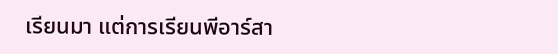เรียนมา แต่การเรียนพีอาร์สา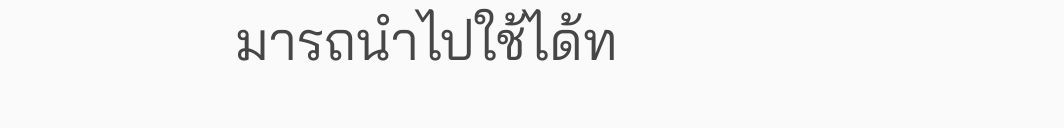มารถนำไปใช้ได้ท